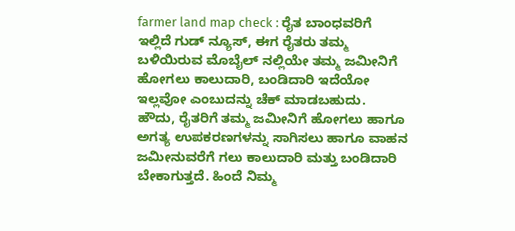farmer land map check : ರೈತ ಬಾಂಧವರಿಗೆ ಇಲ್ಲಿದೆ ಗುಡ್ ನ್ಯೂಸ್, ಈಗ ರೈತರು ತಮ್ಮ ಬಳಿಯಿರುವ ಮೊಬೈಲ್ ನಲ್ಲಿಯೇ ತಮ್ಮ ಜಮೀನಿಗೆ ಹೋಗಲು ಕಾಲುದಾರಿ, ಬಂಡಿದಾರಿ ಇದೆಯೋ ಇಲ್ಲವೋ ಎಂಬುದನ್ನು ಚೆಕ್ ಮಾಡಬಹುದು.
ಹೌದು, ರೈತರಿಗೆ ತಮ್ಮ ಜಮೀನಿಗೆ ಹೋಗಲು ಹಾಗೂ ಅಗತ್ಯ ಉಪಕರಣಗಳನ್ನು ಸಾಗಿಸಲು ಹಾಗೂ ವಾಹನ ಜಮೀನುವರೆಗೆ ಗಲು ಕಾಲುದಾರಿ ಮತ್ತು ಬಂಡಿದಾರಿ ಬೇಕಾಗುತ್ತದೆ. ಹಿಂದೆ ನಿಮ್ಮ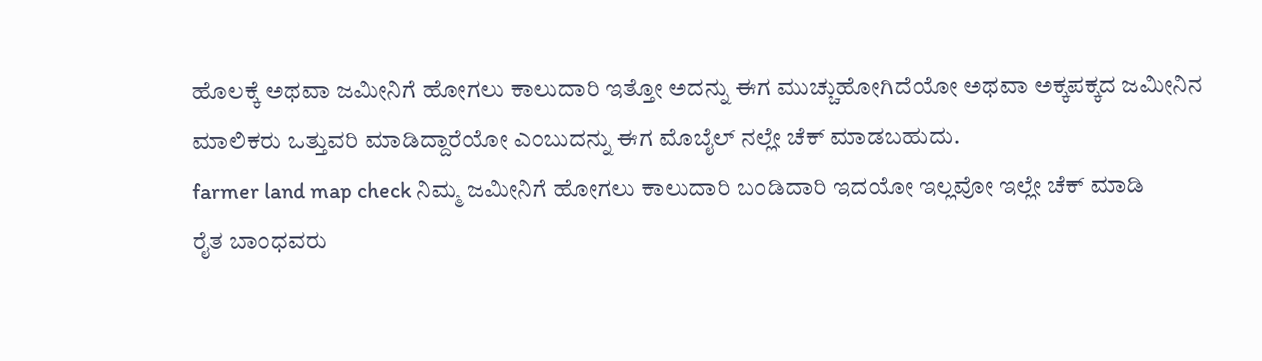ಹೊಲಕ್ಕೆ ಅಥವಾ ಜಮೀನಿಗೆ ಹೋಗಲು ಕಾಲುದಾರಿ ಇತ್ತೋ ಅದನ್ನು ಈಗ ಮುಚ್ಚುಹೋಗಿದೆಯೋ ಅಥವಾ ಅಕ್ಕಪಕ್ಕದ ಜಮೀನಿನ ಮಾಲಿಕರು ಒತ್ತುವರಿ ಮಾಡಿದ್ದಾರೆಯೋ ಎಂಬುದನ್ನು ಈಗ ಮೊಬೈಲ್ ನಲ್ಲೇ ಚೆಕ್ ಮಾಡಬಹುದು.
farmer land map check ನಿಮ್ಮ ಜಮೀನಿಗೆ ಹೋಗಲು ಕಾಲುದಾರಿ ಬಂಡಿದಾರಿ ಇದಯೋ ಇಲ್ಲವೋ ಇಲ್ಲೇ ಚೆಕ್ ಮಾಡಿ
ರೈತ ಬಾಂಧವರು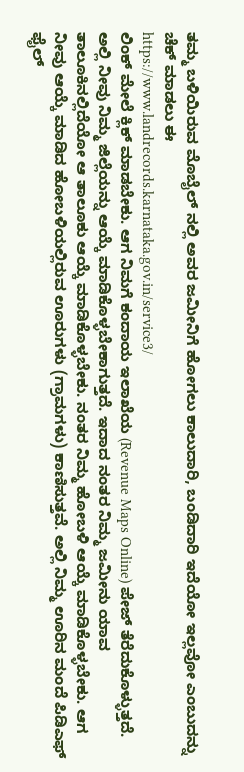ತಮ್ಮ ಬಳಿಯಿರುವ ಮೊಬೈಲ್ ನಲ್ಲಿ ಅವರ ಜಮೀನಿಗೆ ಹೋಗಲು ಕಾಲುದಾರಿ, ಬಂಡಿದಾರಿ ಇದೆಯೋ ಇಲ್ಲವೋ ಎಂಬುದನ್ನು ಚೆಕ್ ಮಾಡಲು ಈ
https://www.landrecords.karnataka.gov.in/service3/
ಲಿಂಕ್ ಮೇಲೆ ಕ್ಲಿಕ್ ಮಾಡಬೇಕು. ಆಗ ನಿಮಗೆ ಕಂದಾಯ ಇಲಾಖೆಯ (Revenue Maps Online) ಪೇಜ್ ತೆರೆದುಕೊಳ್ಳುತ್ತದೆ. ಅಲ್ಲಿ ನೀವು ನಿಮ್ಮ ಜಿಲ್ಲೆಯನ್ನು ಆಯ್ಕೆ ಮಾಡಿಕೊಳ್ಳಬೇಕಾಗುತ್ತದೆ. ಇದಾದ ನಂತರ ನಿಮ್ಮ ಜಮೀನು ಯಾವ ತಾಲೂಕಿನಲ್ಲಿದೆಯೋ ಆ ತಾಲೂಕು ಆಯ್ಕೆ ಮಾಡಿಕೊಳ್ಳಬೇಕು. ನಂತರ ನಿಮ್ಮ ಹೋಬಳಿ ಆಯ್ಕೆ ಮಾಡಿಕೊಳ್ಳಬೇಕು. ಆಗ ನೀವು ಆಯ್ಕೆ ಮಾಡಿದ ಹೋಬಳಿಯಲ್ಲಿರುವ ಊರುಗಳು (ಗ್ರಾಮಗಳು) ಕಾಣಿಸುತ್ತವೆ. ಅಲ್ಲಿ ನಿಮ್ಮ ಊರಿನ ಮಂದೆ ಪಿಡಿಎಫ್ ಫೈಲ್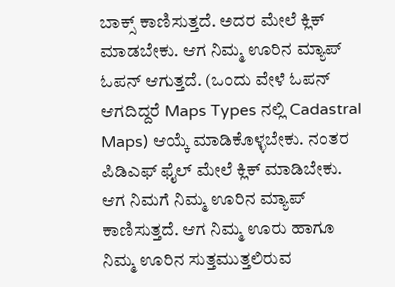ಬಾಕ್ಸ್ ಕಾಣಿಸುತ್ತದೆ. ಅದರ ಮೇಲೆ ಕ್ಲಿಕ್ ಮಾಡಬೇಕು. ಆಗ ನಿಮ್ಮ ಊರಿನ ಮ್ಯಾಪ್ ಓಪನ್ ಆಗುತ್ತದೆ. (ಒಂದು ವೇಳೆ ಓಪನ್ ಆಗದಿದ್ದರೆ Maps Types ನಲ್ಲಿ Cadastral Maps) ಆಯ್ಕೆ ಮಾಡಿಕೊಳ್ಳಬೇಕು. ನಂತರ ಪಿಡಿಎಫ್ ಫೈಲ್ ಮೇಲೆ ಕ್ಲಿಕ್ ಮಾಡಿಬೇಕು. ಆಗ ನಿಮಗೆ ನಿಮ್ಮ ಊರಿನ ಮ್ಯಾಪ್ ಕಾಣಿಸುತ್ತದೆ. ಆಗ ನಿಮ್ಮ ಊರು ಹಾಗೂ ನಿಮ್ಮ ಊರಿನ ಸುತ್ತಮುತ್ತಲಿರುವ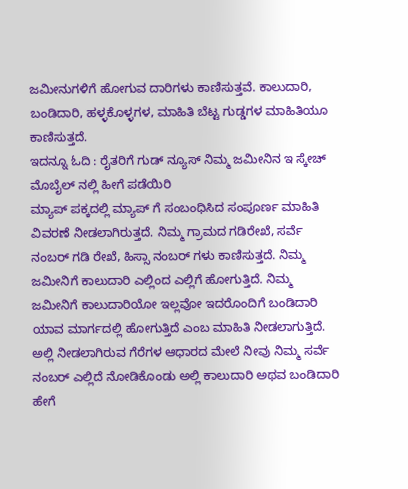ಜಮೀನುಗಳಿಗೆ ಹೋಗುವ ದಾರಿಗಳು ಕಾಣಿಸುತ್ತವೆ. ಕಾಲುದಾರಿ, ಬಂಡಿದಾರಿ, ಹಳ್ಳಕೊಳ್ಳಗಳ, ಮಾಹಿತಿ ಬೆಟ್ಟ ಗುಡ್ಡಗಳ ಮಾಹಿತಿಯೂ ಕಾಣಿಸುತ್ತದೆ.
ಇದನ್ನೂ ಓದಿ : ರೈತರಿಗೆ ಗುಡ್ ನ್ಯೂಸ್ ನಿಮ್ಮ ಜಮೀನಿನ ಇ ಸ್ಕೇಚ್ ಮೊಬೈಲ್ ನಲ್ಲಿ ಹೀಗೆ ಪಡೆಯಿರಿ
ಮ್ಯಾಪ್ ಪಕ್ಕದಲ್ಲಿ ಮ್ಯಾಪ್ ಗೆ ಸಂಬಂಧಿಸಿದ ಸಂಪೂರ್ಣ ಮಾಹಿತಿ ವಿವರಣೆ ನೀಡಲಾಗಿರುತ್ತದೆ. ನಿಮ್ಮ ಗ್ರಾಮದ ಗಡಿರೇಖೆ, ಸರ್ವೆ ನಂಬರ್ ಗಡಿ ರೇಖೆ, ಹಿಸ್ಸಾ ನಂಬರ್ ಗಳು ಕಾಣಿಸುತ್ತದೆ. ನಿಮ್ಮ ಜಮೀನಿಗೆ ಕಾಲುದಾರಿ ಎಲ್ಲಿಂದ ಎಲ್ಲಿಗೆ ಹೋಗುತ್ತಿದೆ. ನಿಮ್ಮ ಜಮೀನಿಗೆ ಕಾಲುದಾರಿಯೋ ಇಲ್ಲವೋ ಇದರೊಂದಿಗೆ ಬಂಡಿದಾರಿ ಯಾವ ಮಾರ್ಗದಲ್ಲಿ ಹೋಗುತ್ತಿದೆ ಎಂಬ ಮಾಹಿತಿ ನೀಡಲಾಗುತ್ತಿದೆ. ಅಲ್ಲಿ ನೀಡಲಾಗಿರುವ ಗೆರೆಗಳ ಆಧಾರದ ಮೇಲೆ ನೀವು ನಿಮ್ಮ ಸರ್ವೆ ನಂಬರ್ ಎಲ್ಲಿದೆ ನೋಡಿಕೊಂಡು ಅಲ್ಲಿ ಕಾಲುದಾರಿ ಅಥವ ಬಂಡಿದಾರಿ ಹೇಗೆ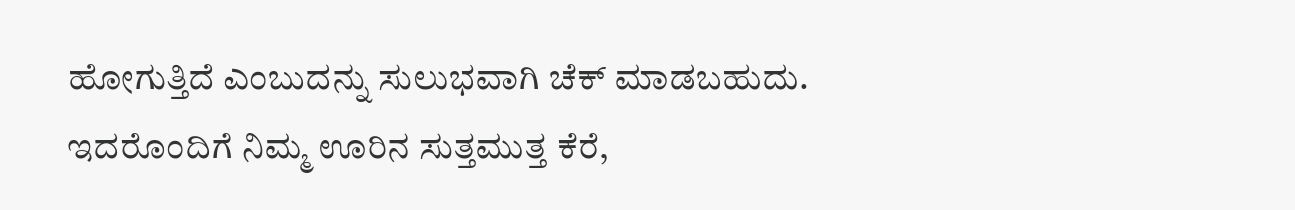ಹೋಗುತ್ತಿದೆ ಎಂಬುದನ್ನು ಸುಲುಭವಾಗಿ ಚೆಕ್ ಮಾಡಬಹುದು.
ಇದರೊಂದಿಗೆ ನಿಮ್ಮ ಊರಿನ ಸುತ್ತಮುತ್ತ ಕೆರೆ,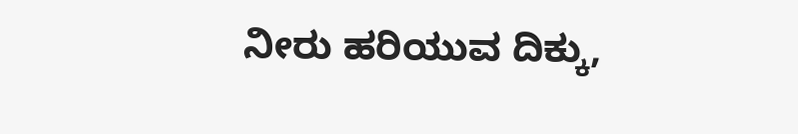ನೀರು ಹರಿಯುವ ದಿಕ್ಕು,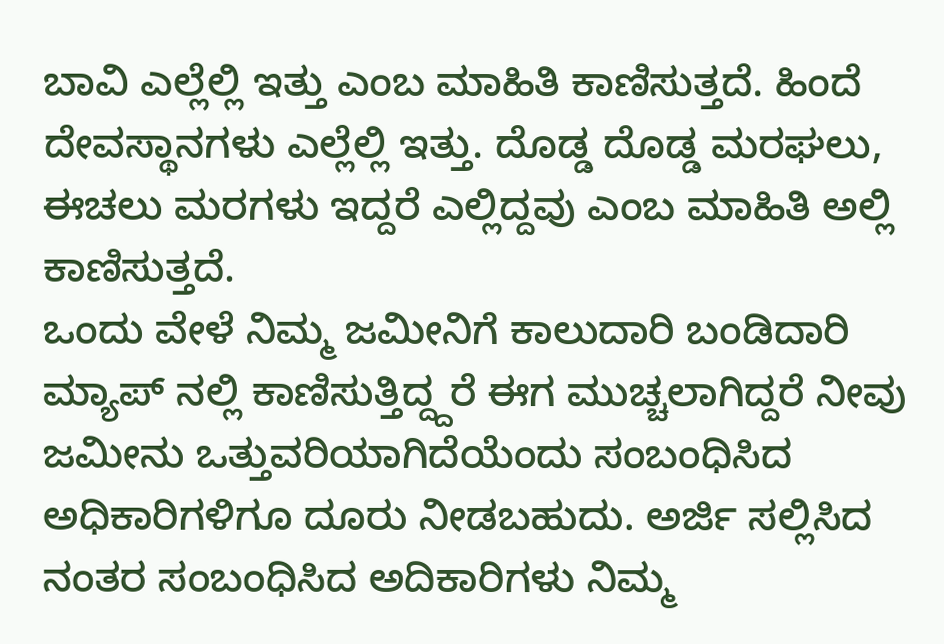ಬಾವಿ ಎಲ್ಲೆಲ್ಲಿ ಇತ್ತು ಎಂಬ ಮಾಹಿತಿ ಕಾಣಿಸುತ್ತದೆ. ಹಿಂದೆ ದೇವಸ್ಥಾನಗಳು ಎಲ್ಲೆಲ್ಲಿ ಇತ್ತು. ದೊಡ್ಡ ದೊಡ್ಡ ಮರಘಲು, ಈಚಲು ಮರಗಳು ಇದ್ದರೆ ಎಲ್ಲಿದ್ದವು ಎಂಬ ಮಾಹಿತಿ ಅಲ್ಲಿ ಕಾಣಿಸುತ್ತದೆ.
ಒಂದು ವೇಳೆ ನಿಮ್ಮ ಜಮೀನಿಗೆ ಕಾಲುದಾರಿ ಬಂಡಿದಾರಿ ಮ್ಯಾಪ್ ನಲ್ಲಿ ಕಾಣಿಸುತ್ತಿದ್ದ್ದರೆ ಈಗ ಮುಚ್ಚಲಾಗಿದ್ದರೆ ನೀವು ಜಮೀನು ಒತ್ತುವರಿಯಾಗಿದೆಯೆಂದು ಸಂಬಂಧಿಸಿದ ಅಧಿಕಾರಿಗಳಿಗೂ ದೂರು ನೀಡಬಹುದು. ಅರ್ಜಿ ಸಲ್ಲಿಸಿದ ನಂತರ ಸಂಬಂಧಿಸಿದ ಅದಿಕಾರಿಗಳು ನಿಮ್ಮ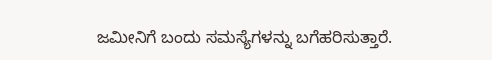ಜಮೀನಿಗೆ ಬಂದು ಸಮಸ್ಯೆಗಳನ್ನು ಬಗೆಹರಿಸುತ್ತಾರೆ.